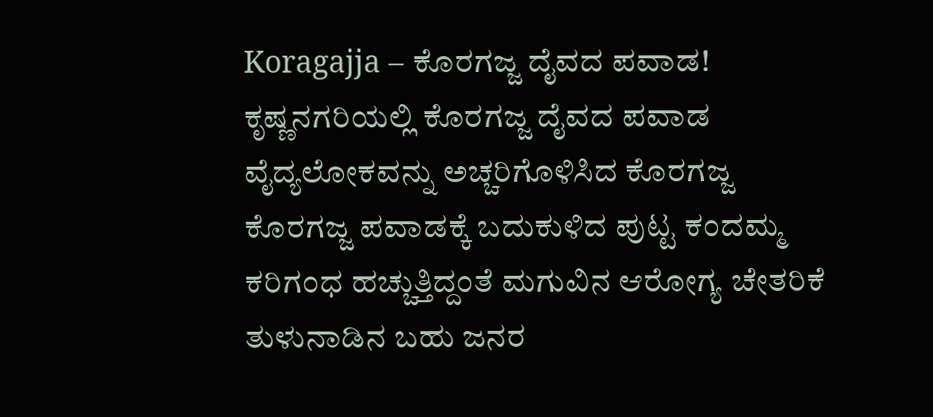Koragajja – ಕೊರಗಜ್ಜ ದೈವದ ಪವಾಡ!
ಕೃಷ್ಣನಗರಿಯಲ್ಲಿ ಕೊರಗಜ್ಜ ದೈವದ ಪವಾಡ
ವೈದ್ಯಲೋಕವನ್ನು ಅಚ್ಚರಿಗೊಳಿಸಿದ ಕೊರಗಜ್ಜ
ಕೊರಗಜ್ಜ ಪವಾಡಕ್ಕೆ ಬದುಕುಳಿದ ಪುಟ್ಟ ಕಂದಮ್ಮ
ಕರಿಗಂಧ ಹಚ್ಚುತ್ತಿದ್ದಂತೆ ಮಗುವಿನ ಆರೋಗ್ಯ ಚೇತರಿಕೆ
ತುಳುನಾಡಿನ ಬಹು ಜನರ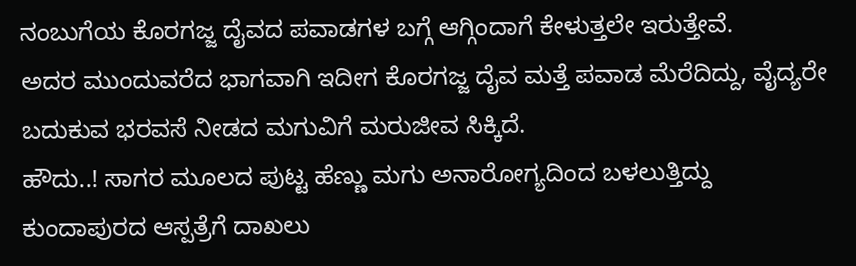ನಂಬುಗೆಯ ಕೊರಗಜ್ಜ ದೈವದ ಪವಾಡಗಳ ಬಗ್ಗೆ ಆಗ್ಗಿಂದಾಗೆ ಕೇಳುತ್ತಲೇ ಇರುತ್ತೇವೆ.
ಅದರ ಮುಂದುವರೆದ ಭಾಗವಾಗಿ ಇದೀಗ ಕೊರಗಜ್ಜ ದೈವ ಮತ್ತೆ ಪವಾಡ ಮೆರೆದಿದ್ದು, ವೈದ್ಯರೇ ಬದುಕುವ ಭರವಸೆ ನೀಡದ ಮಗುವಿಗೆ ಮರುಜೀವ ಸಿಕ್ಕಿದೆ.
ಹೌದು..! ಸಾಗರ ಮೂಲದ ಪುಟ್ಟ ಹೆಣ್ಣು ಮಗು ಅನಾರೋಗ್ಯದಿಂದ ಬಳಲುತ್ತಿದ್ದು ಕುಂದಾಪುರದ ಆಸ್ಪತ್ರೆಗೆ ದಾಖಲು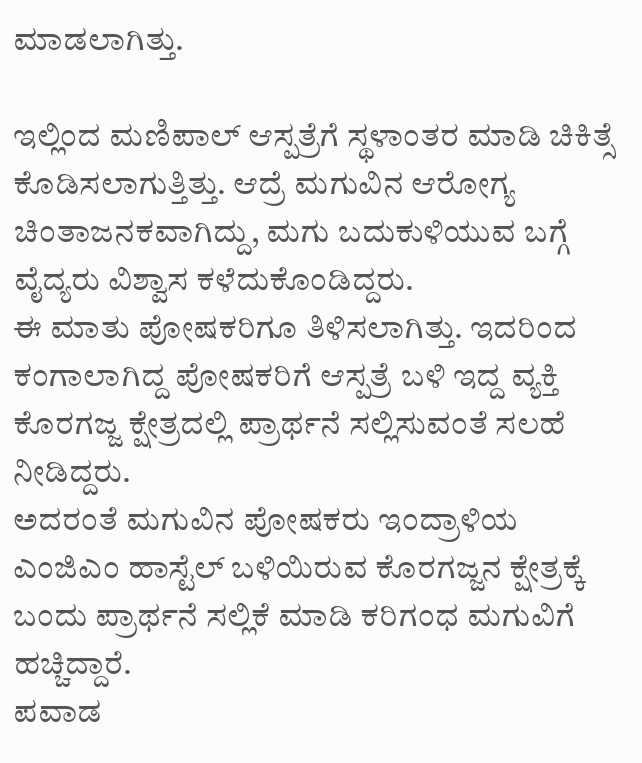ಮಾಡಲಾಗಿತ್ತು.

ಇಲ್ಲಿಂದ ಮಣಿಪಾಲ್ ಆಸ್ಪತ್ರೆಗೆ ಸ್ಥಳಾಂತರ ಮಾಡಿ ಚಿಕಿತ್ಸೆ ಕೊಡಿಸಲಾಗುತ್ತಿತ್ತು. ಆದ್ರೆ ಮಗುವಿನ ಆರೋಗ್ಯ ಚಿಂತಾಜನಕವಾಗಿದ್ದು, ಮಗು ಬದುಕುಳಿಯುವ ಬಗ್ಗೆ ವೈದ್ಯರು ವಿಶ್ವಾಸ ಕಳೆದುಕೊಂಡಿದ್ದರು.
ಈ ಮಾತು ಪೋಷಕರಿಗೂ ತಿಳಿಸಲಾಗಿತ್ತು. ಇದರಿಂದ ಕಂಗಾಲಾಗಿದ್ದ ಪೋಷಕರಿಗೆ ಆಸ್ಪತ್ರೆ ಬಳಿ ಇದ್ದ ವ್ಯಕ್ತಿ ಕೊರಗಜ್ಜ ಕ್ಷೇತ್ರದಲ್ಲಿ ಪ್ರಾರ್ಥನೆ ಸಲ್ಲಿಸುವಂತೆ ಸಲಹೆ ನೀಡಿದ್ದರು.
ಅದರಂತೆ ಮಗುವಿನ ಪೋಷಕರು ಇಂದ್ರಾಳಿಯ ಎಂಜಿಎಂ ಹಾಸ್ಟೆಲ್ ಬಳಿಯಿರುವ ಕೊರಗಜ್ಜನ ಕ್ಷೇತ್ರಕ್ಕೆ ಬಂದು ಪ್ರಾರ್ಥನೆ ಸಲ್ಲಿಕೆ ಮಾಡಿ ಕರಿಗಂಧ ಮಗುವಿಗೆ ಹಚ್ಚಿದ್ದಾರೆ.
ಪವಾಡ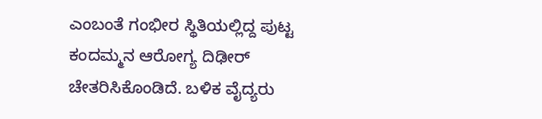ಎಂಬಂತೆ ಗಂಭೀರ ಸ್ಥಿತಿಯಲ್ಲಿದ್ದ ಪುಟ್ಟ ಕಂದಮ್ಮನ ಆರೋಗ್ಯ ದಿಢೀರ್ ಚೇತರಿಸಿಕೊಂಡಿದೆ. ಬಳಿಕ ವೈದ್ಯರು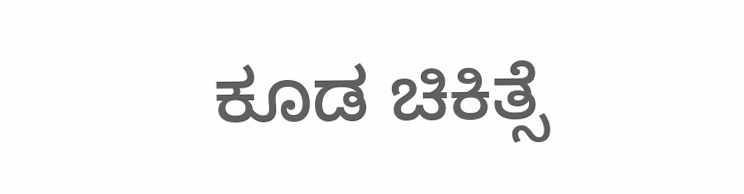ಕೂಡ ಚಿಕಿತ್ಸೆ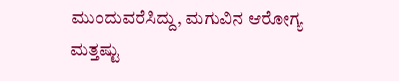ಮುಂದುವರೆಸಿದ್ದು, ಮಗುವಿನ ಆರೋಗ್ಯ ಮತ್ತಷ್ಟು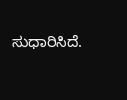ಸುಧಾರಿಸಿದೆ.